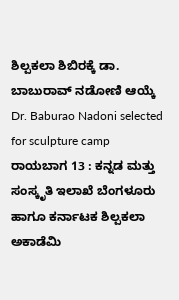ಶಿಲ್ಪಕಲಾ ಶಿಬಿರಕ್ಕೆ ಡಾ. ಬಾಬುರಾವ್ ನಡೋಣಿ ಆಯ್ಕೆ
Dr. Baburao Nadoni selected for sculpture camp
ರಾಯಬಾಗ 13 : ಕನ್ನಡ ಮತ್ತು ಸಂಸ್ಕೃತಿ ಇಲಾಖೆ ಬೆಂಗಳೂರು ಹಾಗೂ ಕರ್ನಾಟಕ ಶಿಲ್ಪಕಲಾ ಅಕಾಡೆಮಿ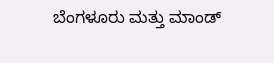ಬೆಂಗಳೂರು ಮತ್ತು ಮಾಂಡ್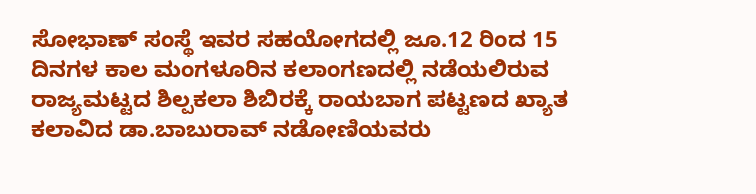ಸೋಭಾಣ್ ಸಂಸ್ಥೆ ಇವರ ಸಹಯೋಗದಲ್ಲಿ ಜೂ.12 ರಿಂದ 15 ದಿನಗಳ ಕಾಲ ಮಂಗಳೂರಿನ ಕಲಾಂಗಣದಲ್ಲಿ ನಡೆಯಲಿರುವ ರಾಜ್ಯಮಟ್ಟದ ಶಿಲ್ಪಕಲಾ ಶಿಬಿರಕ್ಕೆ ರಾಯಬಾಗ ಪಟ್ಟಣದ ಖ್ಯಾತ ಕಲಾವಿದ ಡಾ.ಬಾಬುರಾವ್ ನಡೋಣಿಯವರು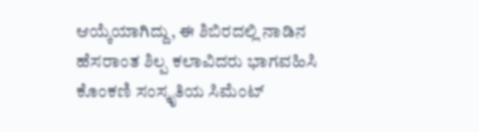ಆಯ್ಕೆಯಾಗಿದ್ದು, ಈ ಶಿಬಿರದಲ್ಲಿ ನಾಡಿನ ಹೆಸರಾಂತ ಶಿಲ್ಪ ಕಲಾವಿದರು ಭಾಗವಹಿಸಿ ಕೊಂಕಣಿ ಸಂಸ್ಕೃತಿಯ ಸಿಮೆಂಟ್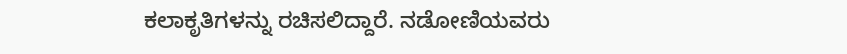ಕಲಾಕೃತಿಗಳನ್ನು ರಚಿಸಲಿದ್ದಾರೆ. ನಡೋಣಿಯವರು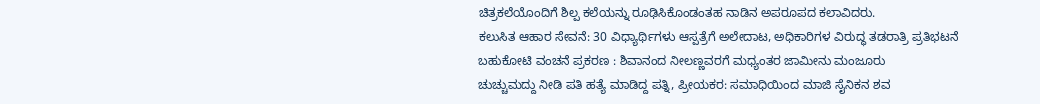ಚಿತ್ರಕಲೆಯೊಂದಿಗೆ ಶಿಲ್ಪ ಕಲೆಯನ್ನು ರೂಢಿಸಿಕೊಂಡಂತಹ ನಾಡಿನ ಅಪರೂಪದ ಕಲಾವಿದರು.
ಕಲುಸಿತ ಆಹಾರ ಸೇವನೆ: 30 ವಿಧ್ಯಾರ್ಥಿಗಳು ಆಸ್ಪತ್ರೆಗೆ ಅಲೇದಾಟ, ಅಧಿಕಾರಿಗಳ ವಿರುದ್ಧ ತಡರಾತ್ರಿ ಪ್ರತಿಭಟನೆ
ಬಹುಕೋಟಿ ವಂಚನೆ ಪ್ರಕರಣ : ಶಿವಾನಂದ ನೀಲಣ್ಣವರಗೆ ಮಧ್ಯಂತರ ಜಾಮೀನು ಮಂಜೂರು
ಚುಚ್ಚುಮದ್ದು ನೀಡಿ ಪತಿ ಹತ್ಯೆ ಮಾಡಿದ್ದ ಪತ್ನಿ, ಪ್ರೀಯಕರ: ಸಮಾಧಿಯಿಂದ ಮಾಜಿ ಸೈನಿಕನ ಶವ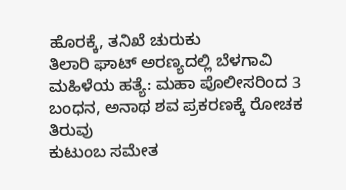ಹೊರಕ್ಕೆ, ತನಿಖೆ ಚುರುಕು
ತಿಲಾರಿ ಘಾಟ್ ಅರಣ್ಯದಲ್ಲಿ ಬೆಳಗಾವಿ ಮಹಿಳೆಯ ಹತ್ಯೆ: ಮಹಾ ಪೊಲೀಸರಿಂದ 3 ಬಂಧನ, ಅನಾಥ ಶವ ಪ್ರಕರಣಕ್ಕೆ ರೋಚಕ ತಿರುವು
ಕುಟುಂಬ ಸಮೇತ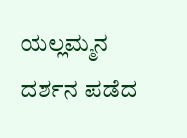ಯಲ್ಲಮ್ಮನ ದರ್ಶನ ಪಡೆದ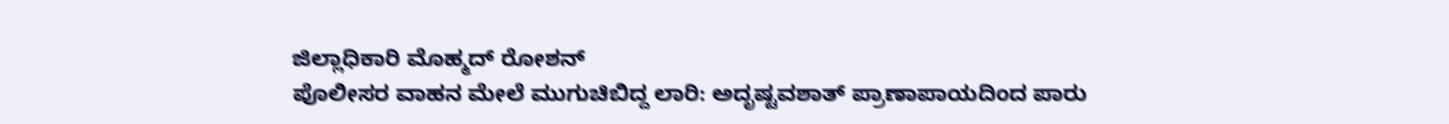ಜಿಲ್ಲಾಧಿಕಾರಿ ಮೊಹ್ಮದ್ ರೋಶನ್
ಪೊಲೀಸರ ವಾಹನ ಮೇಲೆ ಮುಗುಚಿಬಿದ್ದ ಲಾರಿ: ಅದೃಷ್ಟವಶಾತ್ ಪ್ರಾಣಾಪಾಯದಿಂದ ಪಾರು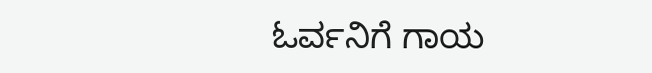ಓರ್ವನಿಗೆ ಗಾಯ